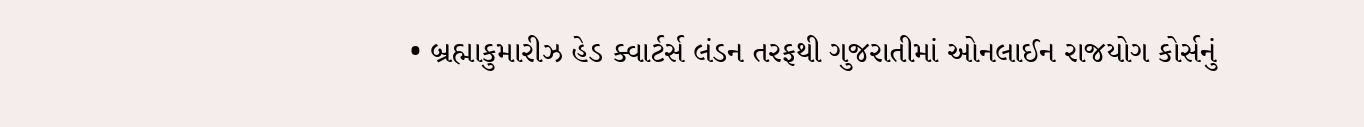• બ્રહ્માકુમારીઝ હેડ ક્વાર્ટર્સ લંડન તરફથી ગુજરાતીમાં ઓનલાઈન રાજયોગ કોર્સનું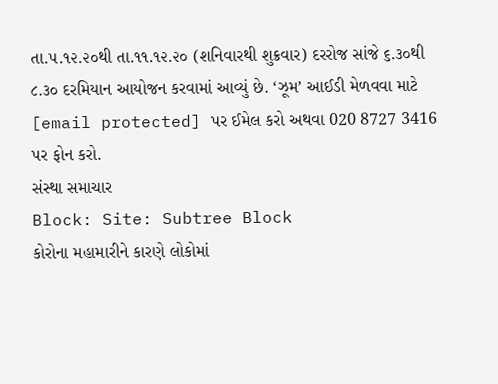તા.૫.૧૨.૨૦થી તા.૧૧.૧૨.૨૦ (શનિવારથી શુક્રવાર) દરરોજ સાંજે ૬.૩૦થી ૮.૩૦ દરમિયાન આયોજન કરવામાં આવ્યું છે. ‘ઝૂમ’ આઈડી મેળવવા માટે
[email protected] પર ઈમેલ કરો અથવા 020 8727 3416 પર ફોન કરો.
સંસ્થા સમાચાર
Block: Site: Subtree Block
કોરોના મહામારીને કારણે લોકોમાં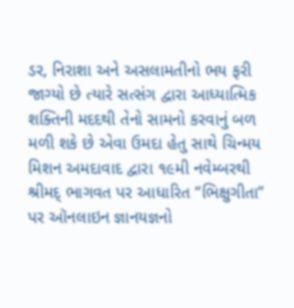ડર, નિરાશા અને અસલામતીનો ભય ફરી જાગ્યો છે ત્યારે સત્સંગ દ્વારા આધ્યાત્મિક શક્તિની મદદથી તેનો સામનો કરવાનું બળ મળી શકે છે એવા ઉમદા હેતુ સાથે ચિન્મય મિશન અમદાવાદ દ્વારા ૧૯મી નવેમ્બરથી શ્રીમદ્ ભાગવત પર આધારિત “ભિક્ષુગીતા” પર ઑનલાઇન જ્ઞાનયજ્ઞનો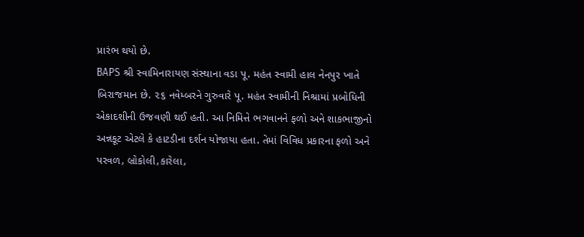પ્રારંભ થયો છે.
BAPS શ્રી સ્વામિનારાયણ સંસ્થાના વડા પૂ. મહંત સ્વામી હાલ નેનપુર ખાતે બિરાજમાન છે. ૨૬ નવેમ્બરને ગુરુવારે પૂ. મહંત સ્વામીની નિશ્રામાં પ્રબોધિની એકાદશીની ઉજવણી થઈ હતી. આ નિમિત્તે ભગવાનને ફળો અને શાકભાજીનો અન્નકૂટ એટલે કે હાટડીના દર્શન યોજાયા હતા. તેમાં વિવિધ પ્રકારના ફળો અને પરવળ, બ્રોકોલી,કારેલા,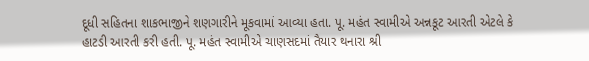દૂધી સહિતના શાકભાજીને શણગારીને મૂકવામાં આવ્યા હતા. પૂ. મહંત સ્વામીએ અન્નકૂટ આરતી એટલે કે હાટડી આરતી કરી હતી. પૂ. મહંત સ્વામીએ ચાણસદમાં તૈયાર થનારા શ્રી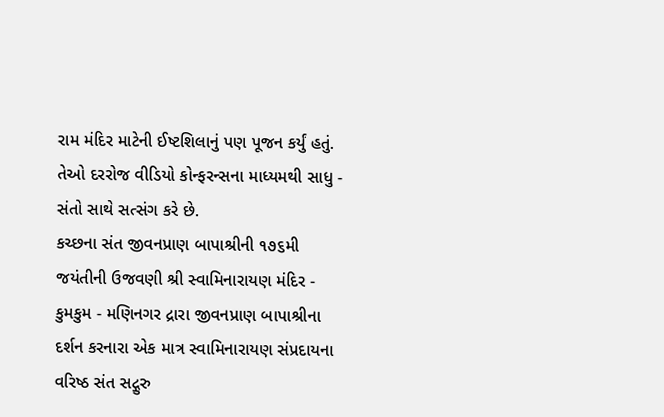રામ મંદિર માટેની ઈષ્ટશિલાનું પણ પૂજન કર્યું હતું. તેઓ દરરોજ વીડિયો કોન્ફરન્સના માધ્યમથી સાધુ - સંતો સાથે સત્સંગ કરે છે.
કચ્છના સંત જીવનપ્રાણ બાપાશ્રીની ૧૭૬મી જયંતીની ઉજવણી શ્રી સ્વામિનારાયણ મંદિર - કુમકુમ - મણિનગર દ્રારા જીવનપ્રાણ બાપાશ્રીના દર્શન કરનારા એક માત્ર સ્વામિનારાયણ સંપ્રદાયના વરિષ્ઠ સંત સદ્ગુરુ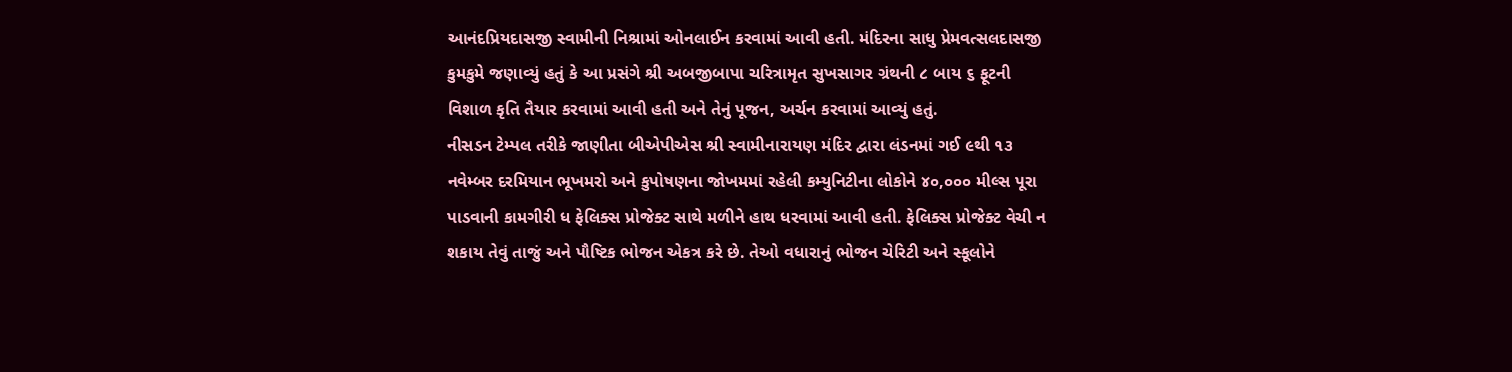આનંદપ્રિયદાસજી સ્વામીની નિશ્રામાં ઓનલાઈન કરવામાં આવી હતી. મંદિરના સાધુ પ્રેમવત્સલદાસજી કુમકુમે જણાવ્યું હતું કે આ પ્રસંગે શ્રી અબજીબાપા ચરિત્રામૃત સુખસાગર ગ્રંથની ૮ બાય ૬ ફૂટની વિશાળ કૃતિ તૈયાર કરવામાં આવી હતી અને તેનું પૂજન, અર્ચન કરવામાં આવ્યું હતું.
નીસડન ટેમ્પલ તરીકે જાણીતા બીએપીએસ શ્રી સ્વામીનારાયણ મંદિર દ્વારા લંડનમાં ગઈ ૯થી ૧૩ નવેમ્બર દરમિયાન ભૂખમરો અને કુપોષણના જોખમમાં રહેલી કમ્યુનિટીના લોકોને ૪૦,૦૦૦ મીલ્સ પૂરા પાડવાની કામગીરી ધ ફેલિક્સ પ્રોજેક્ટ સાથે મળીને હાથ ધરવામાં આવી હતી. ફેલિક્સ પ્રોજેક્ટ વેચી ન શકાય તેવું તાજું અને પૌષ્ટિક ભોજન એકત્ર કરે છે. તેઓ વધારાનું ભોજન ચેરિટી અને સ્કૂલોને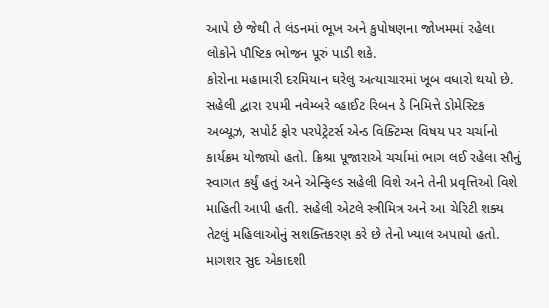આપે છે જેથી તે લંડનમાં ભૂખ અને કુપોષણના જોખમમાં રહેલા લોકોને પૌષ્ટિક ભોજન પૂરું પાડી શકે.
કોરોના મહામારી દરમિયાન ઘરેલુ અત્યાચારમાં ખૂબ વધારો થયો છે. સહેલી દ્વારા ૨૫મી નવેમ્બરે વ્હાઈટ રિબન ડે નિમિત્તે ડોમેસ્ટિક અબ્યૂઝ, સપોર્ટ ફોર પરપેટ્રેટર્સ એન્ડ વિક્ટિમ્સ વિષય પર ચર્ચાનો કાર્યક્રમ યોજાયો હતો. ક્રિશ્રા પૂજારાએ ચર્ચામાં ભાગ લઈ રહેલા સૌનું સ્વાગત કર્યું હતું અને એન્ફિલ્ડ સહેલી વિશે અને તેની પ્રવૃત્તિઓ વિશે માહિતી આપી હતી. સહેલી એટલે સ્ત્રીમિત્ર અને આ ચેરિટી શક્ય તેટલું મહિલાઓનું સશક્તિકરણ કરે છે તેનો ખ્યાલ અપાયો હતો.
માગશર સુદ એકાદશી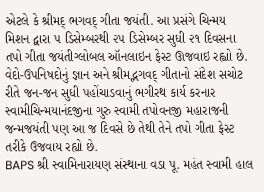એટલે કે શ્રીમદ્ ભગવદ્ ગીતા જયંતી. આ પ્રસંગે ચિન્મય મિશન દ્વારા ૫ ડિસેમ્બરથી ૨૫ ડિસેમ્બર સુધી ૨૧ દિવસના તપો ગીતા જયંતીગ્લોબલ ઑનલાઇન ફેસ્ટ ઊજવાઇ રહ્વાો છે. વેદો-ઉપનિષદોનું જ્ઞાન અને શ્રીમદ્ભગવદ્ ગીતાનો સંદેશ સચોટ રીતે જન-જન સુધી પહોંચાડવાનું ભગીરથ કાર્ય કરનાર સ્વામીચિન્મયાનંદજીના ગુરુ સ્વામી તપોવનજી મહારાજની જન્મજયંતી પણ આ જ દિવસે છે તેથી તેને તપો ગીતા ફેસ્ટ તરીકે ઉજવાય રહ્યો છે.
BAPS શ્રી સ્વામિનારાયણ સંસ્થાના વડા પૂ. મહંત સ્વામી હાલ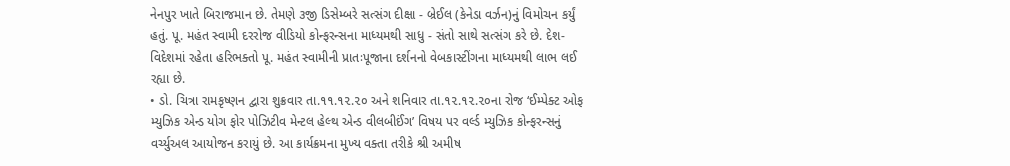નેનપુર ખાતે બિરાજમાન છે. તેમણે ૩જી ડિસેમ્બરે સત્સંગ દીક્ષા - બ્રેઈલ (કેનેડા વર્ઝન)નું વિમોચન કર્યું હતું. પૂ. મહંત સ્વામી દરરોજ વીડિયો કોન્ફરન્સના માધ્યમથી સાધુ - સંતો સાથે સત્સંગ કરે છે. દેશ-વિદેશમાં રહેતા હરિભક્તો પૂ. મહંત સ્વામીની પ્રાતઃપૂજાના દર્શનનો વેબકાસ્ટીંગના માધ્યમથી લાભ લઈ રહ્યા છે.
• ડો. ચિત્રા રામકૃષ્ણન દ્વારા શુક્રવાર તા.૧૧.૧૨.૨૦ અને શનિવાર તા.૧૨.૧૨.૨૦ના રોજ ‘ઈમ્પેક્ટ ઓફ મ્યુઝિક એન્ડ યોગ ફોર પોઝિટીવ મેન્ટલ હેલ્થ એન્ડ વીલબીઈંગ’ વિષય પર વર્લ્ડ મ્યુઝિક કોન્ફરન્સનું વર્ચ્યુઅલ આયોજન કરાયું છે. આ કાર્યક્રમના મુખ્ય વક્તા તરીકે શ્રી અમીષ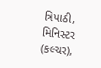ત્રિપાઠી, મિનિસ્ટર (કલ્ચર),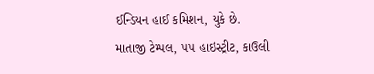ઈન્ડિયન હાઈ કમિશન, યુકે છે.
માતાજી ટેમ્પલ, ૫૫ હાઇસ્ટ્રીટ, કાઉલી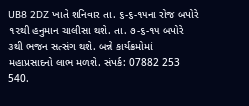UB8 2DZ ખાતે શનિવાર તા. ૬-૬-૧૫ના રોજ બપોરે ૧૨થી હનુમાન ચાલીસા થશે. તા. ૭-૬-૧૫ બપોરે ૩થી ભજન સત્સંગ થશે. બન્ને કાર્યક્રમોમાં મહાપ્રસાદનો લાભ મળશે. સંપર્ક: 07882 253 540.